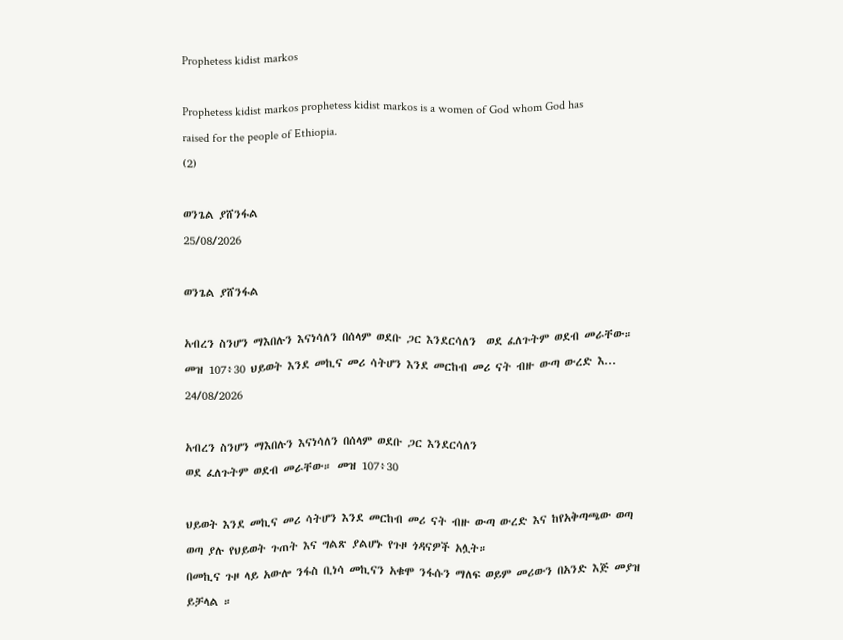Prophetess kidist markos

Prophetess kidist markos prophetess kidist markos is a women of God whom God has raised for the people of Ethiopia.
(2)

ወንጌል ያሸንፋል
25/08/2026

ወንጌል ያሸንፋል

አብረን ስንሆን ማእበሉን እናነሳለን በሰላም ወደቡ ጋር እንደርሳለን  ወደ ፈለጉትም ወደብ መራቸው። መዝ 107፥30 ህይወት እንደ መኪና መሪ ሳትሆን እንደ መርከብ መሪ ናት ብዙ ውጣ ውረድ እ...
24/08/2026

አብረን ስንሆን ማእበሉን እናነሳለን በሰላም ወደቡ ጋር እንደርሳለን
ወደ ፈለጉትም ወደብ መራቸው። መዝ 107፥30

ህይወት እንደ መኪና መሪ ሳትሆን እንደ መርከብ መሪ ናት ብዙ ውጣ ውረድ እና ከየአቅጣጫው ወጣ ወጣ ያሉ የህይወት ጉጠት እና ግልጽ ያልሆኑ የጉዞ ጎዳናዎች አሏት።
በመኪና ጉዞ ላይ አውሎ ንፋስ ቢነሳ መኪናን አቁሞ ንፋሱን ማለፍ ወይም መሪውን በአንድ እጅ መያዝ ይቻላል ።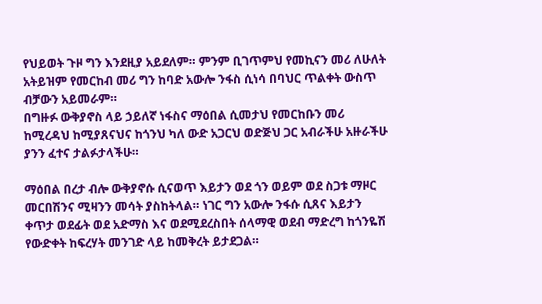የህይወት ጉዞ ግን እንደዚያ አይደለም። ምንም ቢገጥምህ የመኪናን መሪ ለሁለት አትይዝም የመርከብ መሪ ግን ከባድ አውሎ ንፋስ ሲነሳ በባህር ጥልቀት ውስጥ ብቻውን አይመራም።
በግዙፉ ውቅያኖስ ላይ ኃይለኛ ነፋስና ማዕበል ሲመታህ የመርከቡን መሪ ከሚረዳህ ከሚያጸናህና ከጎንህ ካለ ውድ አጋርህ ወድጅህ ጋር አብራችሁ አዙራችሁ ያንን ፈተና ታልፉታላችሁ።

ማዕበል በረታ ብሎ ውቅያኖሱ ሲናወጥ እይታን ወደ ጎን ወይም ወደ ስጋቱ ማዞር መርበሽንና ሚዛንን መሳት ያስከትላል። ነገር ግን አውሎ ንፋሱ ሲጸና እይታን ቀጥታ ወደፊት ወደ አድማስ እና ወደሚደረስበት ሰላማዊ ወደብ ማድረግ ከጎንዬሽ የውድቀት ከፍረሃት መንገድ ላይ ከመቅረት ይታደጋል።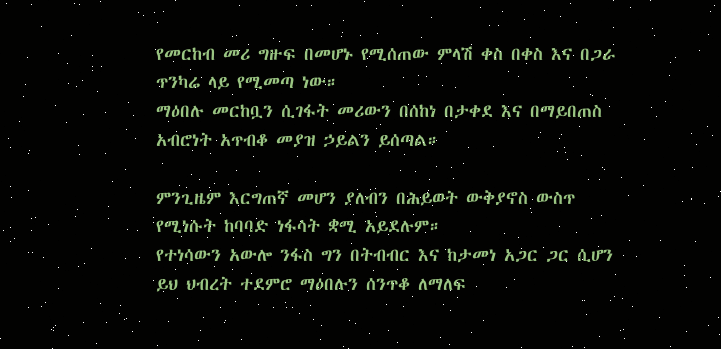የመርከብ መሪ ግዙፍ በመሆኑ የሚሰጠው ምላሽ ቀስ በቀስ እና በጋራ ጥንካሬ ላይ የሚመጣ ነው።
ማዕበሉ መርከቧን ሲገፋት መሪውን በሰከነ በታቀደ እና በማይበጠስ አብሮነት አጥብቆ መያዝ ኃይልን ይሰጣል።

ምንጊዜም እርግጠኛ መሆን ያለብን በሕይወት ውቅያኖስ ውስጥ የሚነሱት ከባባድ ነፋሳት ቋሚ አይደሉም።
የተነሳውን አውሎ ንፋስ ግን በትብብር እና ከታመነ አጋር ጋር ሲሆን ይህ ህብረት ተደምሮ ማዕበሉን ሰንጥቆ ለማለፍ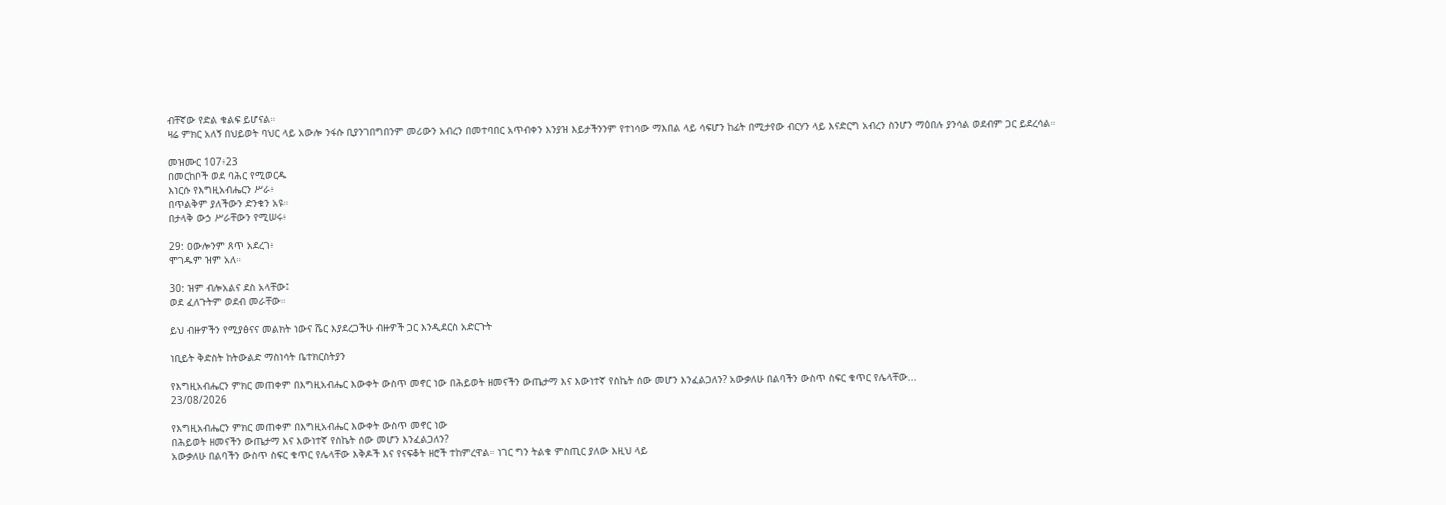ብቸኛው የድል ቁልፍ ይሆናል።
ዛሬ ምክር አለኝ በህይወት ባህር ላይ አውሎ ንፋሱ ቢያንገበግበንም መሪውን አብረን በመተባበር አጥብቀን እንያዝ እይታችንንም የተነሳው ማእበል ላይ ሳፍሆን ከፊት በሚታየው ብርሃን ላይ እናድርግ አብረን ስንሆን ማዕበሉ ያንሳል ወደብም ጋር ይደረሳል።

መዝሙር 107፥23
በመርከቦች ወደ ባሕር የሚወርዱ
እነርሱ የእግዚአብሔርን ሥራ፥
በጥልቅም ያለችውን ድንቁን አዩ።
በታላቅ ውኃ ሥራቸውን የሚሠሩ፥

29: ዐውሎንም ጸጥ አደረገ፥
ሞገዱም ዝም አለ።

30: ዝም ብሎአልና ደስ አላቸው፤
ወደ ፈለጉትም ወደብ መራቸው።

ይህ ብዙዎችን የሚያፅናና መልክት ነውና ሼር እያደረጋችሁ ብዙዎች ጋር እንዲደርስ አድርጉት

ነቢይት ቅድስት ከትውልድ ማስነሳት ቤተክርስትያን

የእግዚአብሔርን ምክር መጠቀም በእግዚአብሔር እውቀት ውስጥ መኖር ነው በሕይወት ዘመናችን ውጤታማ እና እውነተኛ የስኬት ሰው መሆን እንፈልጋለን? አውቃለሁ በልባችን ውስጥ ስፍር ቁጥር የሌላቸው...
23/08/2026

የእግዚአብሔርን ምክር መጠቀም በእግዚአብሔር እውቀት ውስጥ መኖር ነው
በሕይወት ዘመናችን ውጤታማ እና እውነተኛ የስኬት ሰው መሆን እንፈልጋለን?
አውቃለሁ በልባችን ውስጥ ስፍር ቁጥር የሌላቸው እቅዶች እና የናፍቆት ዘሮች ተከምረዋል። ነገር ግን ትልቁ ምስጢር ያለው እዚህ ላይ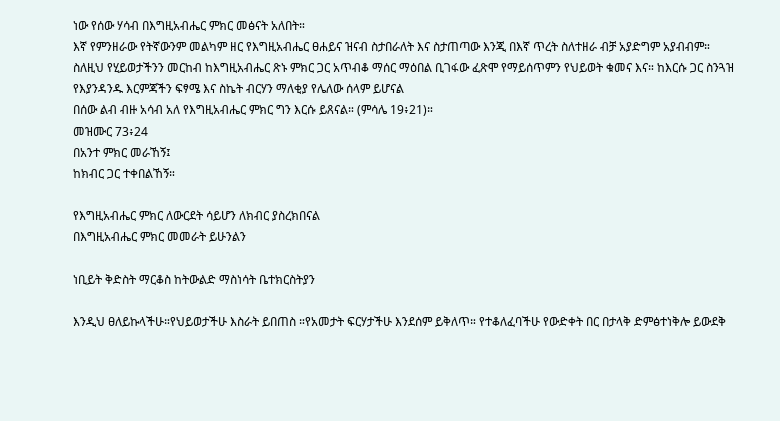ነው የሰው ሃሳብ በእግዚአብሔር ምክር መፅናት አለበት።
እኛ የምንዘራው የትኛውንም መልካም ዘር የእግዚአብሔር ፀሐይና ዝናብ ስታበራለት እና ስታጠጣው እንጂ በእኛ ጥረት ስለተዘራ ብቻ አያድግም አያብብም።
ስለዚህ የሂይወታችንን መርከብ ከእግዚአብሔር ጽኑ ምክር ጋር አጥብቆ ማሰር ማዕበል ቢገፋው ፈጽሞ የማይሰጥምን የህይወት ቁመና እና። ከእርሱ ጋር ስንጓዝ የእያንዳንዱ እርምጃችን ፍፃሜ እና ስኬት ብርሃን ማለቂያ የሌለው ሰላም ይሆናል
በሰው ልብ ብዙ አሳብ አለ የእግዚአብሔር ምክር ግን እርሱ ይጸናል። (ምሳሌ 19፥21)።
መዝሙር 73፥24
በአንተ ምክር መራኸኝ፤
ከክብር ጋር ተቀበልኸኝ።

የእግዚአብሔር ምክር ለውርደት ሳይሆን ለክብር ያስረክበናል
በእግዚአብሔር ምክር መመራት ይሁንልን

ነቢይት ቅድስት ማርቆስ ከትውልድ ማስነሳት ቤተክርስትያን

እንዲህ ፀለይኩላችሁ።የህይወታችሁ እስራት ይበጠስ ።የአመታት ፍርሃታችሁ እንደሰም ይቅለጥ። የተቆለፈባችሁ የውድቀት በር በታላቅ ድምፅተነቅሎ ይውደቅ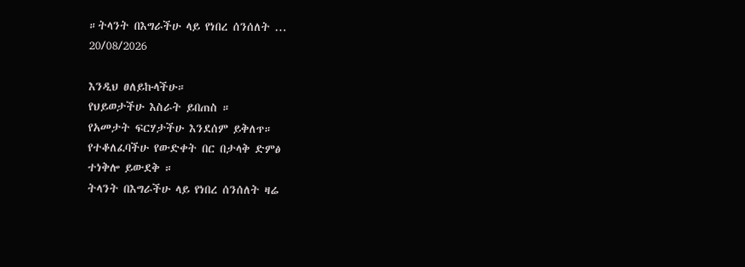።ትላንት በእግራችሁ ላይ የነበረ ሰንሰለት ...
20/08/2026

እንዲህ ፀለይኩላችሁ።
የህይወታችሁ እስራት ይበጠስ ።
የአመታት ፍርሃታችሁ እንደሰም ይቅለጥ።
የተቆለፈባችሁ የውድቀት በር በታላቅ ድምፅ
ተነቅሎ ይውደቅ ።
ትላንት በእግራችሁ ላይ የነበረ ሰንሰለት ዛሬ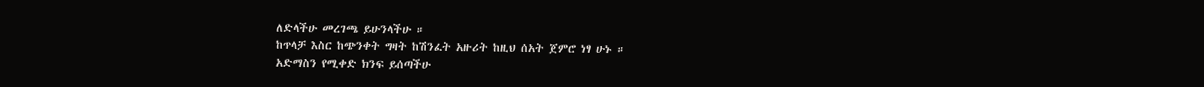ለድላችሁ መረገጫ ይሁንላችሁ ።
ከጥላቻ እስር ከጭንቀት ግዛት ከሽንፈት አዙሪት ከዚህ ሰአት ጀምሮ ነፃ ሁኑ ።
አድማስን የሚቀድ ክንፍ ይሰጣችሁ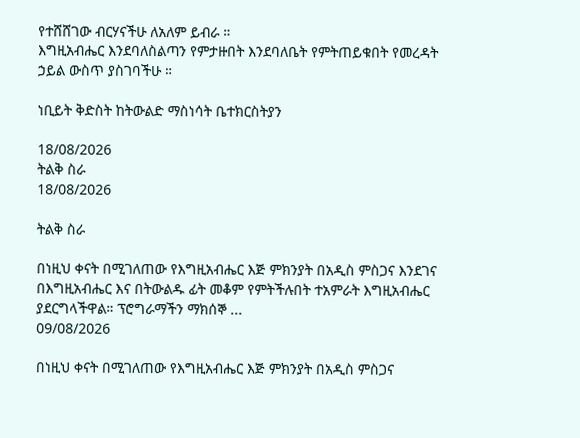የተሸሸገው ብርሃናችሁ ለአለም ይብራ ።
እግዚአብሔር እንደባለስልጣን የምታዙበት እንደባለቤት የምትጠይቁበት የመረዳት ኃይል ውስጥ ያስገባችሁ ።

ነቢይት ቅድስት ከትውልድ ማስነሳት ቤተክርስትያን

18/08/2026
ትልቅ ስራ
18/08/2026

ትልቅ ስራ

በነዚህ ቀናት በሚገለጠው የእግዚአብሔር እጅ ምክንያት በአዲስ ምስጋና እንደገና በእግዚአብሔር እና በትውልዱ ፊት መቆም የምትችሉበት ተአምራት እግዚአብሔር ያደርግላችዋል። ፕሮግራማችን ማክሰኞ ...
09/08/2026

በነዚህ ቀናት በሚገለጠው የእግዚአብሔር እጅ ምክንያት በአዲስ ምስጋና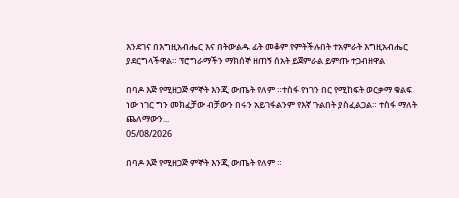እንደገና በእግዚአብሔር እና በትውልዱ ፊት መቆም የምትችሉበት ተአምራት እግዚአብሔር ያደርግላችዋል። ፕሮግራማችን ማክሰኞ ዘጠኝ ሰአት ይጀምራል ይምጡ ተጋብዘዋል

በባዶ እጅ የሚዘጋጅ ምኞት እንጂ ውጤት የለም ።ተስፋ የነገን በር የሚከፍት ወርቃማ ቁልፍ ነው ነገር ግን መክፈቻው ብቻውን በሩን አይገፋልንም የእኛ ጉልበት ያስፈልጋል። ተስፋ ማለት ጨለማውን...
05/08/2026

በባዶ እጅ የሚዘጋጅ ምኞት እንጂ ውጤት የለም ።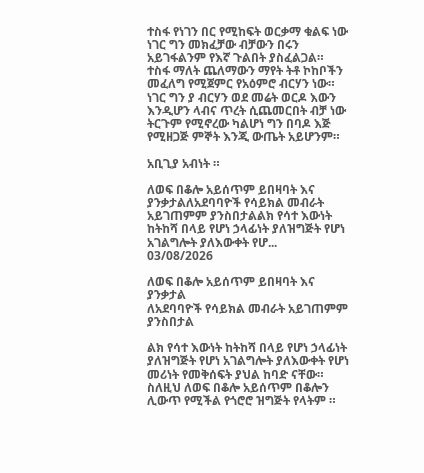ተስፋ የነገን በር የሚከፍት ወርቃማ ቁልፍ ነው ነገር ግን መክፈቻው ብቻውን በሩን አይገፋልንም የእኛ ጉልበት ያስፈልጋል። ተስፋ ማለት ጨለማውን ማየት ትቶ ኮከቦችን መፈለግ የሚጀምር የአዕምሮ ብርሃን ነው።
ነገር ግን ያ ብርሃን ወደ መሬት ወርዶ እውን እንዲሆን ላብና ጥረት ሲጨመርበት ብቻ ነው ትርጉም የሚኖረው ካልሆነ ግን በባዶ እጅ የሚዘጋጅ ምኞት እንጂ ውጤት አይሆንም።

አቢጊያ አብነት ።

ለወፍ በቆሎ አይሰጥም ይበዛባት እና ያንቃታልለአደባባዮች የሳይክል መብራት አይገጠምም ያንስበታልልክ የሳተ እውነት   ከትከሻ በላይ የሆነ ኃላፊነት ያለዝግጅት የሆነ አገልግሎት ያለእውቀት የሆ...
03/08/2026

ለወፍ በቆሎ አይሰጥም ይበዛባት እና ያንቃታል
ለአደባባዮች የሳይክል መብራት አይገጠምም ያንስበታል

ልክ የሳተ እውነት ከትከሻ በላይ የሆነ ኃላፊነት ያለዝግጅት የሆነ አገልግሎት ያለእውቀት የሆነ መሪነት የመቅሰፍት ያህል ከባድ ናቸው። ስለዚህ ለወፍ በቆሎ አይሰጥም በቆሎን ሊውጥ የሚችል የጎሮሮ ዝግጅት የላትም ።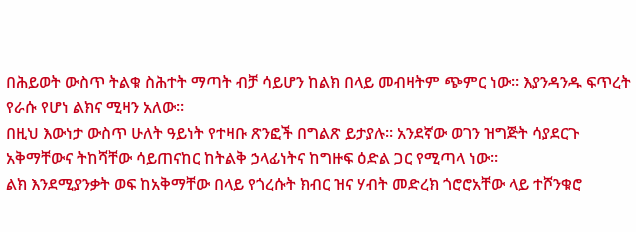በሕይወት ውስጥ ትልቁ ስሕተት ማጣት ብቻ ሳይሆን ከልክ በላይ መብዛትም ጭምር ነው። እያንዳንዱ ፍጥረት የራሱ የሆነ ልክና ሚዛን አለው።
በዚህ እውነታ ውስጥ ሁለት ዓይነት የተዛቡ ጽንፎች በግልጽ ይታያሉ። አንደኛው ወገን ዝግጅት ሳያደርጉ አቅማቸውና ትከሻቸው ሳይጠናከር ከትልቅ ኃላፊነትና ከግዙፍ ዕድል ጋር የሚጣላ ነው።
ልክ እንደሚያንቃት ወፍ ከአቅማቸው በላይ የጎረሱት ክብር ዝና ሃብት መድረክ ጎሮሮአቸው ላይ ተሾንቁሮ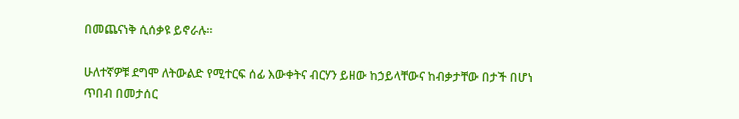በመጨናነቅ ሲሰቃዩ ይኖራሉ።

ሁለተኛዎቹ ደግሞ ለትውልድ የሚተርፍ ሰፊ እውቀትና ብርሃን ይዘው ከኃይላቸውና ከብቃታቸው በታች በሆነ ጥበብ በመታሰር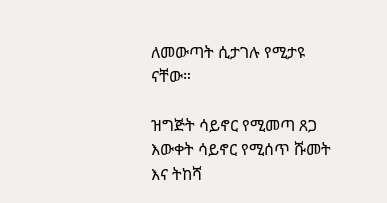ለመውጣት ሲታገሉ የሚታዩ ናቸው።

ዝግጅት ሳይኖር የሚመጣ ጸጋ እውቀት ሳይኖር የሚሰጥ ሹመት እና ትከሻ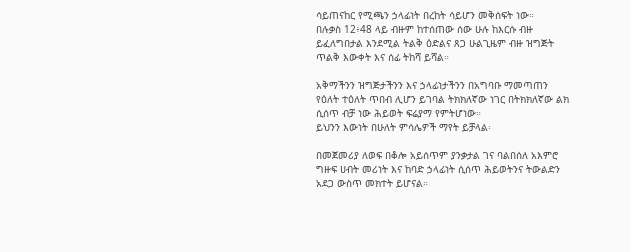ሳይጠናከር የሚጫን ኃላፊነት በረከት ሳይሆን መቅሰፍት ነው።
በሉቃስ 12፥48 ላይ ብዙም ከተሰጠው ሰው ሁሉ ከእርሱ ብዙ ይፈለግበታል እንደሚል ትልቅ ዕድልና ጸጋ ሁልጊዜም ብዙ ዝግጅት ጥልቅ እውቀት እና ሰፊ ትከሻ ይሻል።

አቅማችንን ዝግጅታችንን እና ኃላፊነታችንን በአግባቡ ማመጣጠን የዕለት ተዕለት ጥበብ ሊሆን ይገባል ትክክለኛው ነገር በትክክለኛው ልክ ሲሰጥ ብቻ ነው ሕይወት ፍሬያማ የምትሆነው።
ይህንን እውነት በሁለት ምሳሌዎች ማየት ይቻላል፡

በመጀመሪያ ለወፍ በቆሎ አይሰጥም ያንቃታል ገና ባልበሰለ አእምሮ ግዙፍ ሀብት መሪነት እና ከባድ ኃላፊነት ሲሰጥ ሕይወትንና ትውልድን አደጋ ውስጥ መክተት ይሆናል።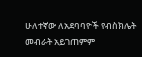ሁለተኛው ለአደባባዮች የብስክሌት መብራት አይገጠምም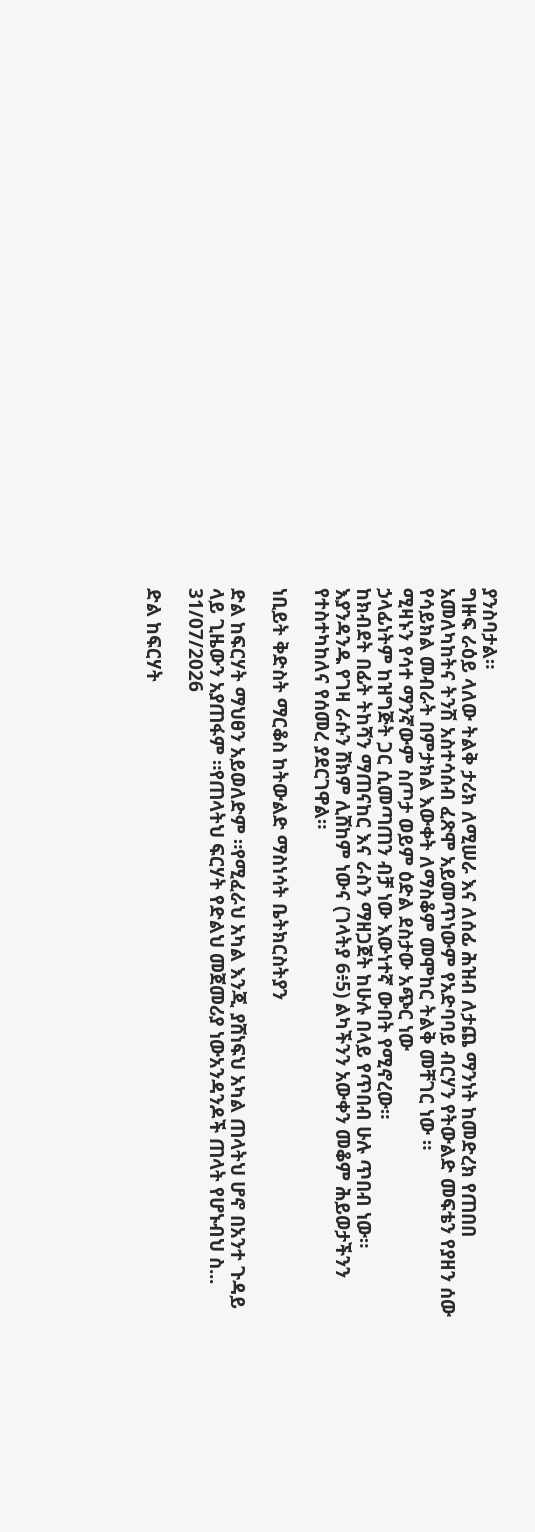ያንስባታል።
ግዙፍ ራዕይ ላለው ትልቅ ታሪክ ለሚሠራ እና ለሰፊ ሕዝብ ለታጨ ማንነት ከመድረክ የጠበበ አመለካከትና ትንሽ አስተሳሰብ ፈጽሞ አይመጥነውም የአድባባይ ብርሃን የትውልድ መፍቴን የያዘን ሰው የሳይክል መብራት በምታክል እውቀት ለማስቆም መሞከር ትልቅ መቸገር ነው ።
ሚዛኑን የሳተ ማንኛውም ስጦታ ወይም ዕድል ደስታው አጭር ነው
ኃላፊነትም ከዝግጅት ጋር ሲመጣጠን ብቻ ነው እውነተኛ ውበት የሚኖረው።
ከክብደት በፊት ትከሻን ማጠናከር እና ራስን ማዘጋጀት ከሁሉ በላይ የጥበብ ሁሉ ጥበብ ነው።
እያንዳንዱ የገዛ ራሱን ሸክም ሊሸከም ነውና (ገላትያ 6፥5) ልካችንን አውቀን መቆም ሕይወታችንን የተስተካከለና የሰመረ ያደርገዋል።

ነቢይት ቅድስት ማርቆስ ከትውልድ ማስነሳት ቤትክርስትያን

ድል ከፍርሃት ማህፀን አይወለድም ።የሚፈራህ አካል እንጂ ያሸነፍህ አካል ጠላትህ ሆኖ በአንተ ጉዳይ ላይ ጊዜውን አያጠፋም ።የጠላትህ ፍርሃት የድልህ መጀመሪያ ነውአንዳንዶች ጠላት የሆኑብህ ስ...
31/07/2026

ድል ከፍርሃት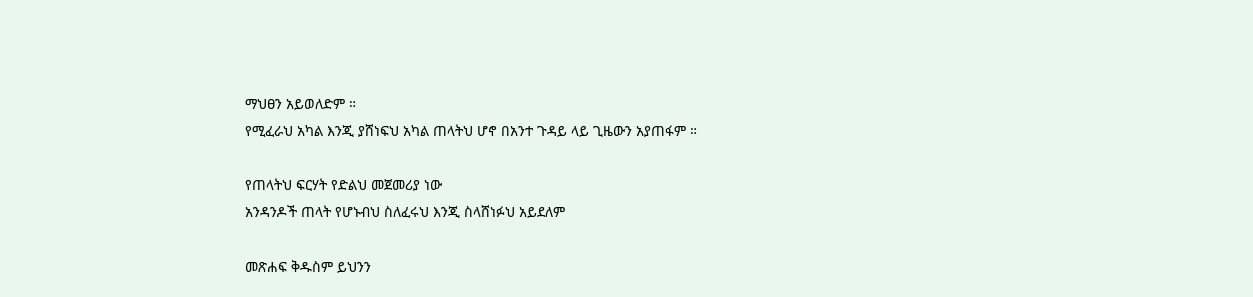ማህፀን አይወለድም ።
የሚፈራህ አካል እንጂ ያሸነፍህ አካል ጠላትህ ሆኖ በአንተ ጉዳይ ላይ ጊዜውን አያጠፋም ።

የጠላትህ ፍርሃት የድልህ መጀመሪያ ነው
አንዳንዶች ጠላት የሆኑብህ ስለፈሩህ እንጂ ስላሸነፉህ አይደለም

መጽሐፍ ቅዱስም ይህንን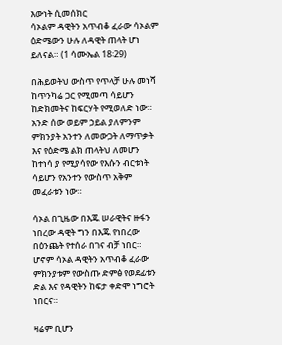እውነት ሲመሰክር
ሳኦልም ዳዊትን አጥብቆ ፈራው ሳኦልም ዕድሜውን ሁሉ ለዳዊት ጠላት ሆነ ይለናል። (1 ሳሙኤል 18፡29)

በሕይወትህ ውስጥ የጥላቻ ሁሉ መነሻ ከጥንካሬ ጋር የሚመጣ ሳይሆን ከድክመትና ከፍርሃት የሚወለድ ነው። አንድ ሰው ወይም ኃይል ያለምንም ምክንያት አንተን ለመውጋት ለማጥቃት እና የዕድሜ ልክ ጠላትህ ለመሆን ከተነሳ ያ የሚያሳየው የእሱን ብርቱነት ሳይሆን የአንተን የውስጥ አቅም መፈራቱን ነው።

ሳኦል በጊዜው በእጁ ሠራዊትና ዙፋን ነበረው ዳዊት ግን በእጁ የነበረው በዕንጨት የተሰራ በገና ብቻ ነበር። ሆኖም ሳኦል ዳዊትን አጥብቆ ፈራው ምክንያቱም የውስጡ ድምፅ የወደፊቱን ድል እና የዳዊትን ከፍታ ቀድሞ ነግሮት ነበርና።

ዛሬም ቢሆን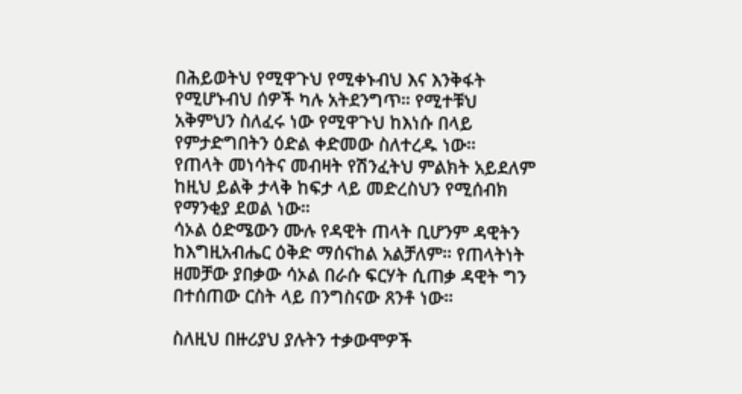በሕይወትህ የሚዋጉህ የሚቀኑብህ እና እንቅፋት የሚሆኑብህ ሰዎች ካሉ አትደንግጥ። የሚተቹህ አቅምህን ስለፈሩ ነው የሚዋጉህ ከእነሱ በላይ የምታድግበትን ዕድል ቀድመው ስለተረዱ ነው።
የጠላት መነሳትና መብዛት የሽንፈትህ ምልክት አይደለም ከዚህ ይልቅ ታላቅ ከፍታ ላይ መድረስህን የሚሰብክ የማንቂያ ደወል ነው።
ሳኦል ዕድሜውን ሙሉ የዳዊት ጠላት ቢሆንም ዳዊትን ከእግዚአብሔር ዕቅድ ማሰናከል አልቻለም። የጠላትነት ዘመቻው ያበቃው ሳኦል በራሱ ፍርሃት ሲጠቃ ዳዊት ግን በተሰጠው ርስት ላይ በንግስናው ጸንቶ ነው።

ስለዚህ በዙሪያህ ያሉትን ተቃውሞዎች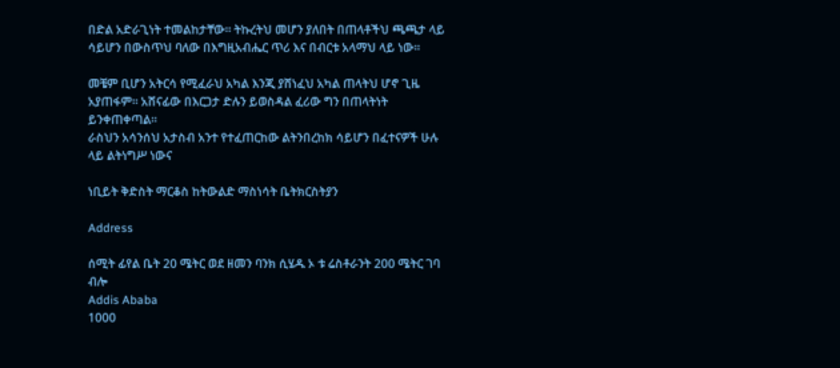በድል አድራጊነት ተመልከታቸው። ትኩረትህ መሆን ያለበት በጠላቶችህ ጫጫታ ላይ ሳይሆን በውስጥህ ባለው በእግዚአብሔር ጥሪ እና በብርቱ አላማህ ላይ ነው።

መቼም ቢሆን አትርሳ የሚፈራህ አካል እንጂ ያሸነፈህ አካል ጠላትህ ሆኖ ጊዜ አያጠፋም። አሸናፊው በእርጋታ ድሉን ይወስዳል ፈሪው ግን በጠላትነት ይንቀጠቀጣል።
ራስህን አሳንሰህ አታስብ አንተ የተፈጠርከው ልትንበረከክ ሳይሆን በፈተናዎች ሁሉ ላይ ልትነግሥ ነውና

ነቢይት ቅድስት ማርቆስ ከትውልድ ማስነሳት ቤትክርስትያን

Address

ሰሚት ፊየል ቤት 20 ሜትር ወደ ዘመን ባንክ ሲሄዱ ኦ ቱ ሬስቶራንት 200 ሜትር ገባ ብሎ
Addis Ababa
1000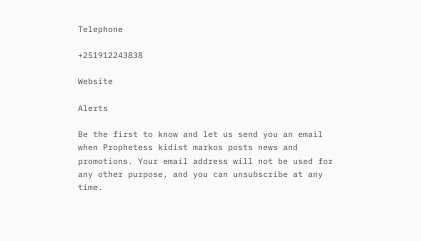Telephone

+251912243838

Website

Alerts

Be the first to know and let us send you an email when Prophetess kidist markos posts news and promotions. Your email address will not be used for any other purpose, and you can unsubscribe at any time.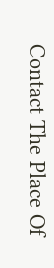Contact The Place Of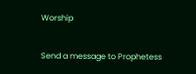Worship

Send a message to Prophetess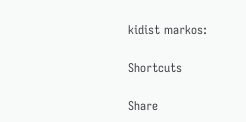kidist markos:

Shortcuts

Share